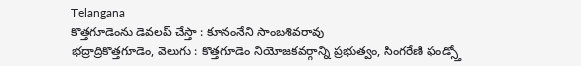Telangana
కొత్తగూడెంను డెవలప్ చేస్తా : కూనంనేని సాంబశివరావు
భద్రాద్రికొత్తగూడెం, వెలుగు : కొత్తగూడెం నియోజకవర్గాన్ని ప్రభుత్వం, సింగరేణి ఫండ్స్తో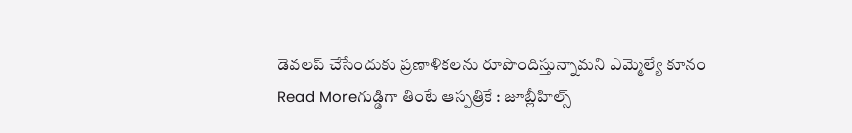డెవలప్ చేసేందుకు ప్రణాళికలను రూపొందిస్తున్నామని ఎమ్మెల్యే కూనం
Read Moreగుడ్డిగా తింటే ఆస్పత్రికే : జూబ్లీహిల్స్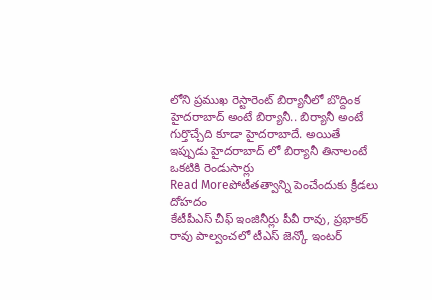లోని ప్రముఖ రెస్టారెంట్ బిర్యానీలో బొద్దింక
హైదరాబాద్ అంటే బిర్యానీ.. బిర్యానీ అంటే గుర్తొచ్చేది కూడా హైదరాబాదే. అయితే ఇప్పుడు హైదరాబాద్ లో బిర్యానీ తినాలంటే ఒకటికి రెండుసార్లు
Read Moreపోటీతత్వాన్ని పెంచేందుకు క్రీడలు దోహదం
కేటీపీఎస్ చీఫ్ ఇంజినీర్లు పీవీ రావు, ప్రభాకర్ రావు పాల్వంచలో టీఎస్ జెన్కో ఇంటర్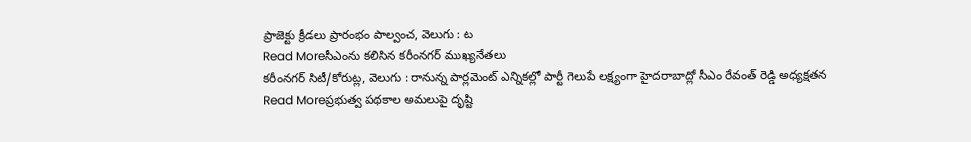ప్రాజెక్టు క్రీడలు ప్రారంభం పాల్వంచ, వెలుగు : ట
Read Moreసీఎంను కలిసిన కరీంనగర్ ముఖ్యనేతలు
కరీంనగర్ సిటీ/కోరుట్ల, వెలుగు : రానున్న పార్లమెంట్ ఎన్నికల్లో పార్టీ గెలుపే లక్ష్యంగా హైదరాబాద్లో సీఎం రేవంత్ రెడ్డి అధ్యక్షతన
Read Moreప్రభుత్వ పథకాల అమలుపై దృష్టి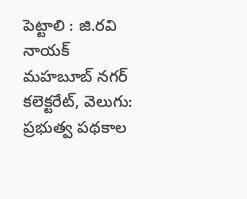పెట్టాలి : జి.రవి నాయక్
మహబూబ్ నగర్ కలెక్టరేట్, వెలుగు: ప్రభుత్వ పథకాల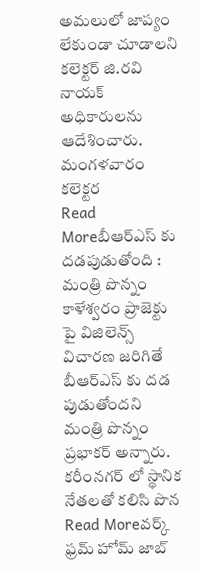అమలులో జాప్యం లేకుండా చూడాలని కలెక్టర్ జి.రవి నాయక్ అధికారులను ఆదేశించారు. మంగళవారం కలెక్టర
Read Moreబీఆర్ఎస్ కు దడపుడుతోంది : మంత్రి పొన్నం
కాళేశ్వరం ప్రాజెక్టు పై విజిలెన్స్ విచారణ జరిగితే బీఆర్ఎస్ కు దడ పుడుతోందని మంత్రి పొన్నం ప్రభాకర్ అన్నారు. కరీంనగర్ లో స్థానిక నేతలతో కలిసి పొన
Read Moreవర్క్ ఫ్రమ్ హోమ్ జాబ్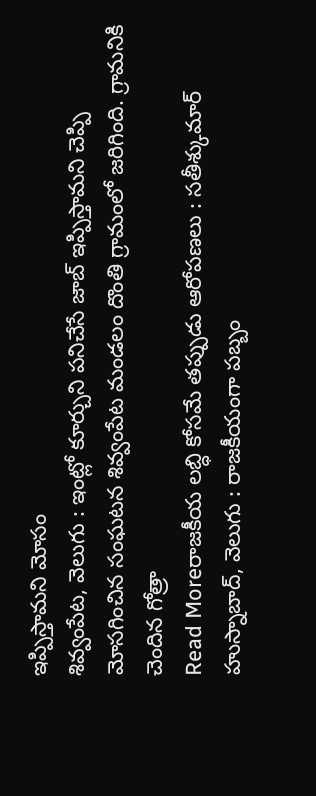ఇప్పిస్తామని మోసం
శివ్వంపేట, వెలుగు : ఇంట్లో కూర్చుని పనిచేసే జాబ్ ఇప్పిస్తామని చెప్పి మోసగించిన సంఘటన శివ్వంపేట మండలం దొంతి గ్రామంలో జరిగింది. గ్రామనికి చెందిన గోత్రా
Read Moreరాజకీయ లబ్ధి కోసమే తప్పుడు ఆరోపణలు : సతీశ్కుమార్
హుస్నాబాద్, వెలుగు : రాజకీయంగా పబ్బం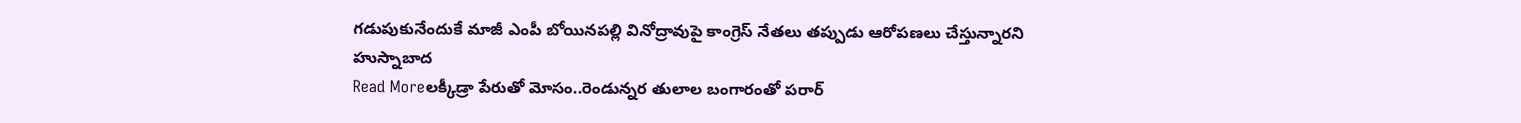గడుపుకునేందుకే మాజీ ఎంపీ బోయినపల్లి వినోద్రావుపై కాంగ్రెస్ నేతలు తప్పుడు ఆరోపణలు చేస్తున్నారని హుస్నాబాద
Read Moreలక్కీడ్రా పేరుతో మోసం..రెండున్నర తులాల బంగారంతో పరార్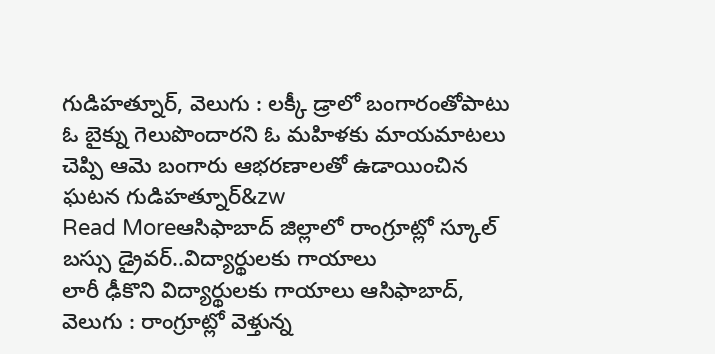గుడిహత్నూర్, వెలుగు : లక్కీ డ్రాలో బంగారంతోపాటు ఓ బైక్ను గెలుపొందారని ఓ మహిళకు మాయమాటలు చెప్పి ఆమె బంగారు ఆభరణాలతో ఉడాయించిన ఘటన గుడిహత్నూర్&zw
Read Moreఆసిఫాబాద్ జిల్లాలో రాంగ్రూట్లో స్కూల్ బస్సు డ్రైవర్..విద్యార్థులకు గాయాలు
లారీ ఢీకొని విద్యార్థులకు గాయాలు ఆసిఫాబాద్, వెలుగు : రాంగ్రూట్లో వెళ్తున్న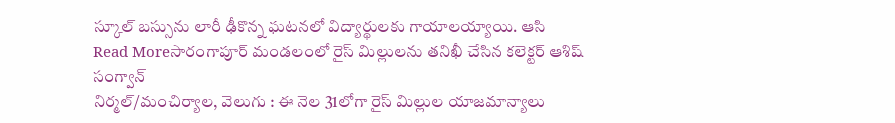స్కూల్ బస్సును లారీ ఢీకొన్న ఘటనలో విద్యార్థులకు గాయాలయ్యాయి. ఆసి
Read Moreసారంగాపూర్ మండలంలో రైస్ మిల్లులను తనిఖీ చేసిన కలెక్టర్ ఆశిష్ సంగ్వాన్
నిర్మల్/మంచిర్యాల, వెలుగు : ఈ నెల 31లోగా రైస్ మిల్లుల యాజమాన్యాలు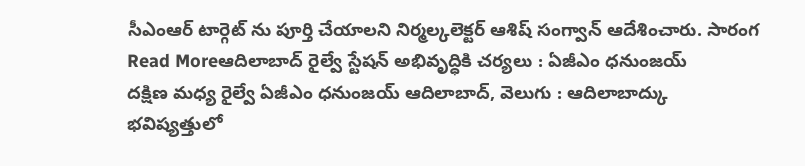సీఎంఆర్ టార్గెట్ ను పూర్తి చేయాలని నిర్మల్కలెక్టర్ ఆశిష్ సంగ్వాన్ ఆదేశించారు. సారంగ
Read Moreఆదిలాబాద్ రైల్వే స్టేషన్ అభివృద్ధికి చర్యలు : ఏజీఎం ధనుంజయ్
దక్షిణ మధ్య రైల్వే ఏజీఎం ధనుంజయ్ ఆదిలాబాద్, వెలుగు : ఆదిలాబాద్కు భవిష్యత్తులో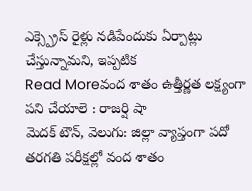ఎక్స్ప్రెస్ రైళ్లు నడిపేందుకు ఏర్పాట్లు చేస్తున్నామని, ఇప్పటిక
Read Moreవంద శాతం ఉత్తీర్ణత లక్ష్యంగా పని చేయాలె : రాజర్షి షా
మెదక్ టౌన్, వెలుగు: జిల్లా వ్యాప్తంగా పదో తరగతి పరీక్షల్లో వంద శాతం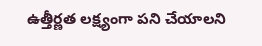ఉత్తీర్ణత లక్ష్యంగా పని చేయాలని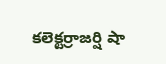కలెక్టర్రాజర్షి షా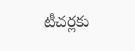టీచర్లకు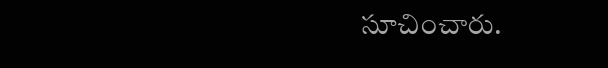సూచించారు.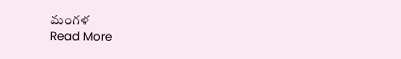మంగళ
Read More